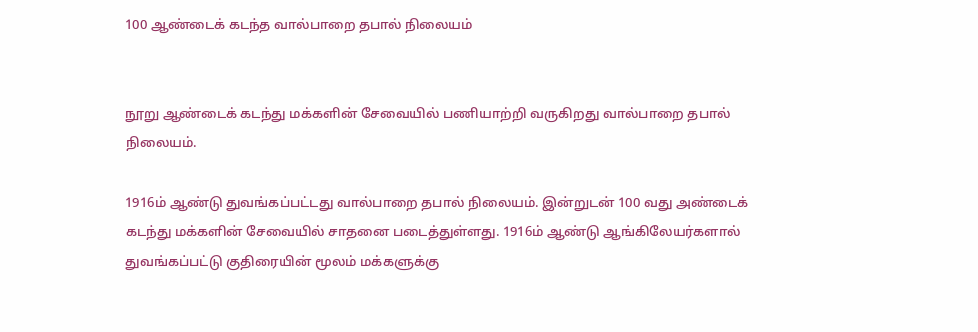100 ஆண்டைக் கடந்த வால்பாறை தபால் நிலையம்


நூறு ஆண்டைக் கடந்து மக்களின் சேவையில் பணியாற்றி வருகிறது வால்பாறை தபால் நிலையம்.

1916ம் ஆண்டு துவங்கப்பட்டது வால்பாறை தபால் நிலையம். இன்றுடன் 100 வது அண்டைக் கடந்து மக்களின் சேவையில் சாதனை படைத்துள்ளது. 1916ம் ஆண்டு ஆங்கிலேயர்களால் துவங்கப்பட்டு குதிரையின் மூலம் மக்களுக்கு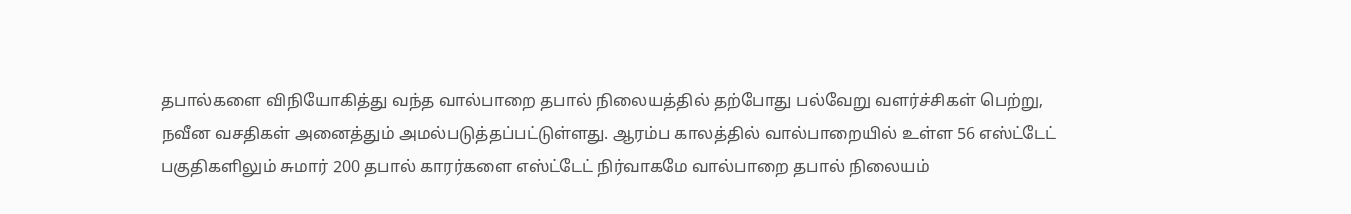தபால்களை விநியோகித்து வந்த வால்பாறை தபால் நிலையத்தில் தற்போது பல்வேறு வளர்ச்சிகள் பெற்று, நவீன வசதிகள் அனைத்தும் அமல்படுத்தப்பட்டுள்ளது. ஆரம்ப காலத்தில் வால்பாறையில் உள்ள 56 எஸ்ட்டேட் பகுதிகளிலும் சுமார் 200 தபால் காரர்களை எஸ்ட்டேட் நிர்வாகமே வால்பாறை தபால் நிலையம்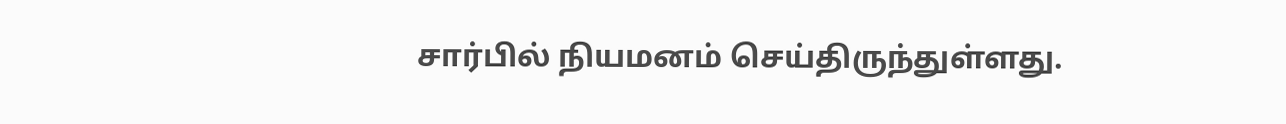சார்பில் நியமனம் செய்திருந்துள்ளது.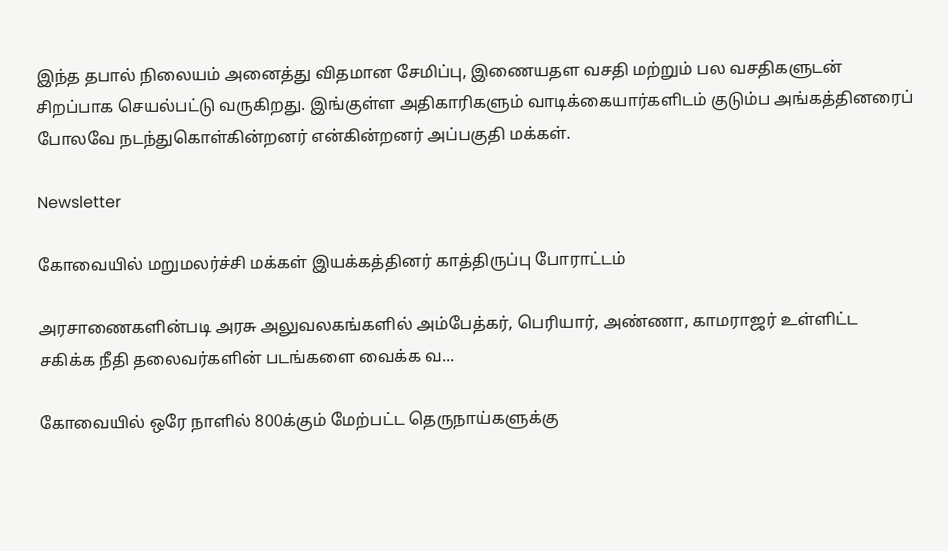இந்த தபால் நிலையம் அனைத்து விதமான சேமிப்பு, இணையதள வசதி மற்றும் பல வசதிகளுடன் சிறப்பாக செயல்பட்டு வருகிறது. இங்குள்ள அதிகாரிகளும் வாடிக்கையார்களிடம் குடும்ப அங்கத்தினரைப் போலவே நடந்துகொள்கின்றனர் என்கின்றனர் அப்பகுதி மக்கள்.

Newsletter

கோவையில் மறுமலர்ச்சி மக்கள் இயக்கத்தினர் காத்திருப்பு போராட்டம்

அரசாணைகளின்படி அரசு அலுவலகங்களில் அம்பேத்கர், பெரியார், அண்ணா, காமராஜர் உள்ளிட்ட சகிக்க நீதி தலைவர்களின் படங்களை வைக்க வ...

கோவையில் ஒரே நாளில் 800க்கும் மேற்பட்ட தெருநாய்களுக்கு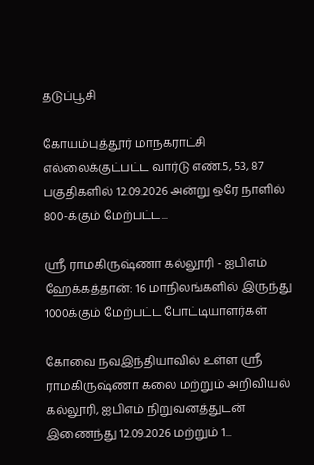தடுப்பூசி

கோயம்புத்தூர் மாநகராட்சி எல்லைக்குட்பட்ட வார்டு எண்.5, 53, 87 பகுதிகளில் 12.09.2026 அன்று ஒரே நாளில் 800-க்கும் மேற்பட்ட...

ஸ்ரீ ராமகிருஷ்ணா கல்லூரி - ஐபிஎம் ஹேக்கத்தான்: 16 மாநிலங்களில் இருந்து 1000க்கும் மேற்பட்ட போட்டியாளர்கள்

கோவை நவஇந்தியாவில் உள்ள ஸ்ரீ ராமகிருஷ்ணா கலை மற்றும் அறிவியல் கல்லூரி, ஐபிஎம் நிறுவனத்துடன் இணைந்து 12.09.2026 மற்றும் 1...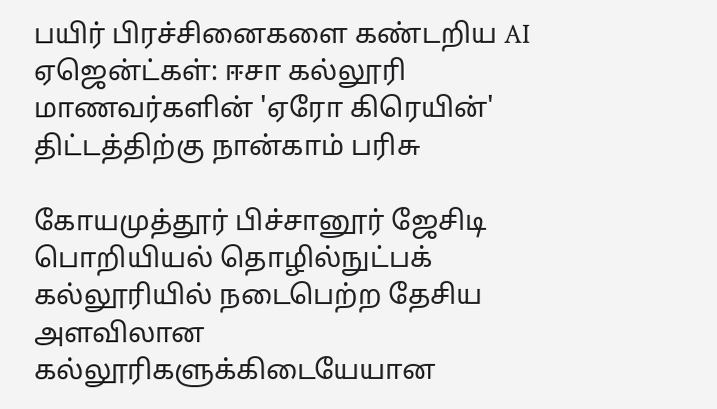பயிர் பிரச்சினைகளை கண்டறிய AI ஏஜென்ட்கள்: ஈசா கல்லூரி மாணவர்களின் 'ஏரோ கிரெயின்' திட்டத்திற்கு நான்காம் பரிசு

கோயமுத்தூர் பிச்சானூர் ஜேசிடி பொறியியல் தொழில்நுட்பக் கல்லூரியில் நடைபெற்ற தேசிய அளவிலான கல்லூரிகளுக்கிடையேயான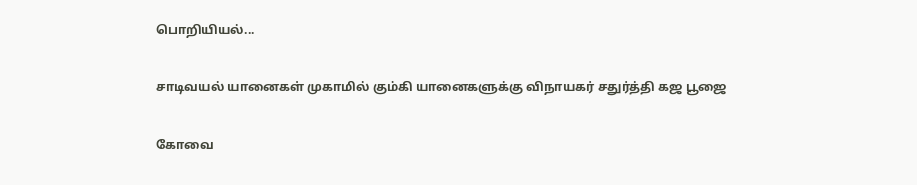பொறியியல்...

சாடிவயல் யானைகள் முகாமில் கும்கி யானைகளுக்கு விநாயகர் சதுர்த்தி கஜ பூஜை

கோவை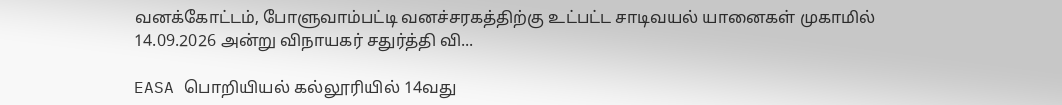வனக்கோட்டம், போளுவாம்பட்டி வனச்சரகத்திற்கு உட்பட்ட சாடிவயல் யானைகள் முகாமில் 14.09.2026 அன்று விநாயகர் சதுர்த்தி வி...

EASA பொறியியல் கல்லூரியில் 14வது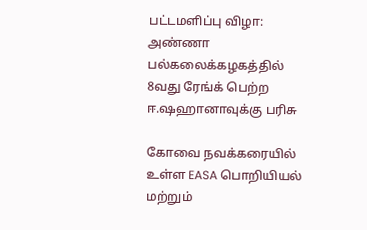பட்டமளிப்பு விழா: அண்ணா பல்கலைக்கழகத்தில் 8வது ரேங்க் பெற்ற ஈ.ஷஹானாவுக்கு பரிசு

கோவை நவக்கரையில் உள்ள EASA பொறியியல் மற்றும்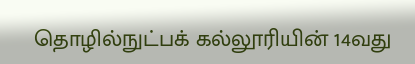தொழில்நுட்பக் கல்லூரியின் 14வது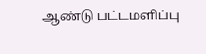ஆண்டு பட்டமளிப்பு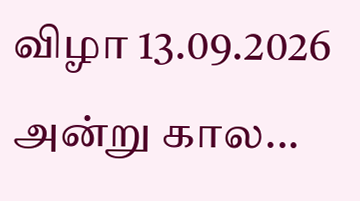விழா 13.09.2026 அன்று கால...